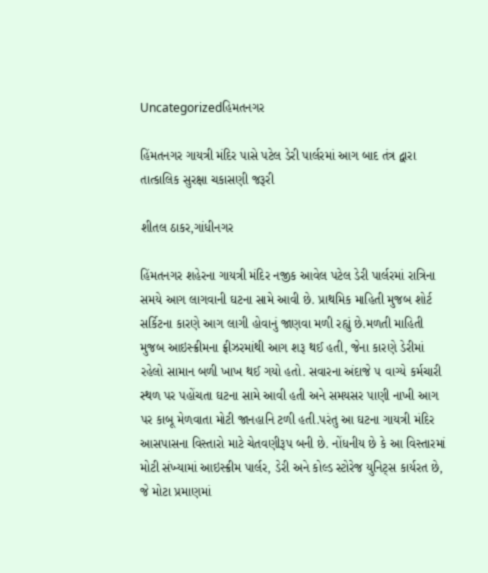Uncategorizedહિમતનગર

હિંમતનગર ગાયત્રી મંદિર પાસે પટેલ ડેરી પાર્લરમાં આગ બાદ તંત્ર દ્વારા તાત્કાલિક સુરક્ષા ચકાસણી જરૂરી

શીતલ ઠાકર,ગાંધીનગર

હિંમતનગર શહેરના ગાયત્રી મંદિર નજીક આવેલ પટેલ ડેરી પાર્લરમાં રાત્રિના સમયે આગ લાગવાની ઘટના સામે આવી છે. પ્રાથમિક માહિતી મુજબ શોર્ટ સર્કિટના કારણે આગ લાગી હોવાનું જાણવા મળી રહ્યું છે.મળતી માહિતી મુજબ આઇસ્ક્રીમના ફ્રીઝરમાંથી આગ શરૂ થઈ હતી, જેના કારણે ડેરીમાં રહેલો સામાન બળી ખાખ થઈ ગયો હતો. સવારના અંદાજે ૫ વાગ્યે કર્મચારી સ્થળ પર પહોંચતા ઘટના સામે આવી હતી અને સમયસર પાણી નાખી આગ પર કાબૂ મેળવાતા મોટી જાનહાનિ ટળી હતી.પરંતુ આ ઘટના ગાયત્રી મંદિર આસપાસના વિસ્તારો માટે ચેતવણીરૂપ બની છે. નોંધનીય છે કે આ વિસ્તારમાં મોટી સંખ્યામાં આઇસ્ક્રીમ પાર્લર, ડેરી અને કોલ્ડ સ્ટોરેજ યુનિટ્સ કાર્યરત છે, જે મોટા પ્રમાણમાં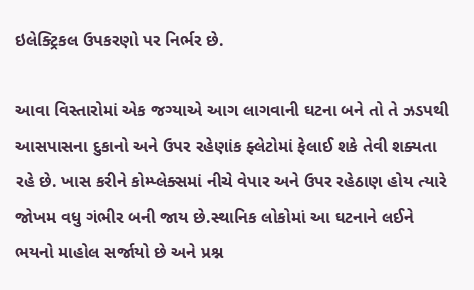ઇલેક્ટ્રિકલ ઉપકરણો પર નિર્ભર છે.

આવા વિસ્તારોમાં એક જગ્યાએ આગ લાગવાની ઘટના બને તો તે ઝડપથી આસપાસના દુકાનો અને ઉપર રહેણાંક ફ્લેટોમાં ફેલાઈ શકે તેવી શક્યતા રહે છે. ખાસ કરીને કોમ્પ્લેક્સમાં નીચે વેપાર અને ઉપર રહેઠાણ હોય ત્યારે જોખમ વધુ ગંભીર બની જાય છે.સ્થાનિક લોકોમાં આ ઘટનાને લઈને ભયનો માહોલ સર્જાયો છે અને પ્રશ્ન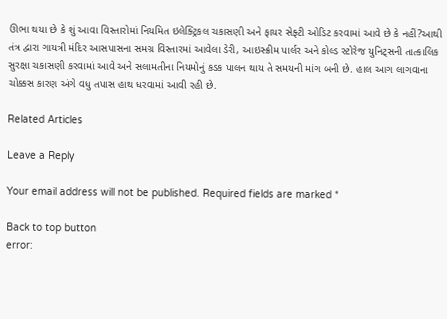ઊભા થયા છે કે શું આવા વિસ્તારોમાં નિયમિત ઇલેક્ટ્રિકલ ચકાસણી અને ફાયર સેફ્ટી ઓડિટ કરવામાં આવે છે કે નહીં?આથી તંત્ર દ્વારા ગાયત્રી મંદિર આસપાસના સમગ્ર વિસ્તારમાં આવેલા ડેરી, આઇસ્ક્રીમ પાર્લર અને કોલ્ડ સ્ટોરેજ યુનિટ્સની તાત્કાલિક સુરક્ષા ચકાસણી કરવામાં આવે અને સલામતીના નિયમોનું કડક પાલન થાય તે સમયની માંગ બની છે. હાલ આગ લાગવાના ચોક્કસ કારણ અંગે વધુ તપાસ હાથ ધરવામાં આવી રહી છે.

Related Articles

Leave a Reply

Your email address will not be published. Required fields are marked *

Back to top button
error: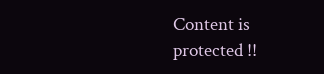Content is protected !!